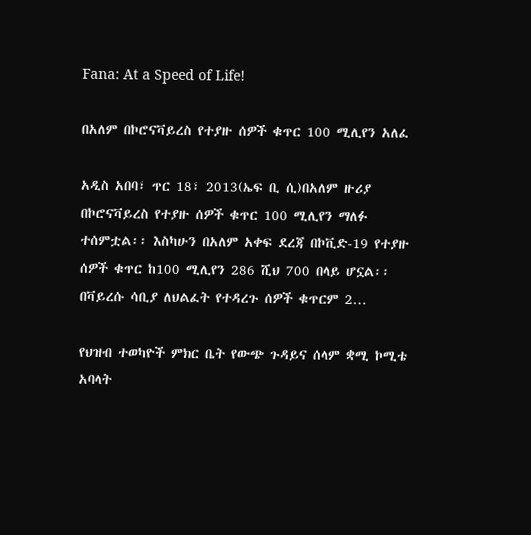Fana: At a Speed of Life!

በአለም በኮሮናቫይረስ የተያዙ ሰዎች ቁጥር 100 ሚሊየን አለፈ

አዲስ አበባ፣ ጥር 18፣ 2013(ኤፍ ቢ ሲ)በአለም ዙሪያ በኮሮናቫይረስ የተያዙ ሰዎች ቁጥር 100 ሚሊየን ማለፉ ተሰምቷል፡፡ እስካሁን በአለም አቀፍ ደረጃ በኮቪድ-19 የተያዙ ሰዎች ቁጥር ከ100 ሚሊየን 286 ሺህ 700 በላይ ሆኗል፡፡ በቫይረሱ ሳቢያ ለህልፈት የተዳረጉ ሰዎች ቁጥርም 2…

የህዝብ ተወካዮች ምክር ቤት የውጭ ጉዳይና ሰላም ቋሚ ኮሚቴ አባላት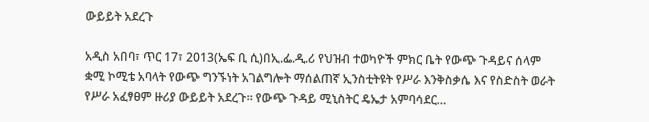ውይይት አደረጉ

አዲስ አበባ፣ ጥር 17፣ 2013(ኤፍ ቢ ሲ)በኢ.ፌ.ዲ.ሪ የህዝብ ተወካዮች ምክር ቤት የውጭ ጉዳይና ሰላም ቋሚ ኮሚቴ አባላት የውጭ ግንኙነት አገልግሎት ማሰልጠኛ ኢንስቲትዩት የሥራ እንቅስቃሴ እና የስድስት ወራት የሥራ አፈፃፀም ዙሪያ ውይይት አደረጉ። የውጭ ጉዳይ ሚኒስትር ዴኤታ አምባሳደር…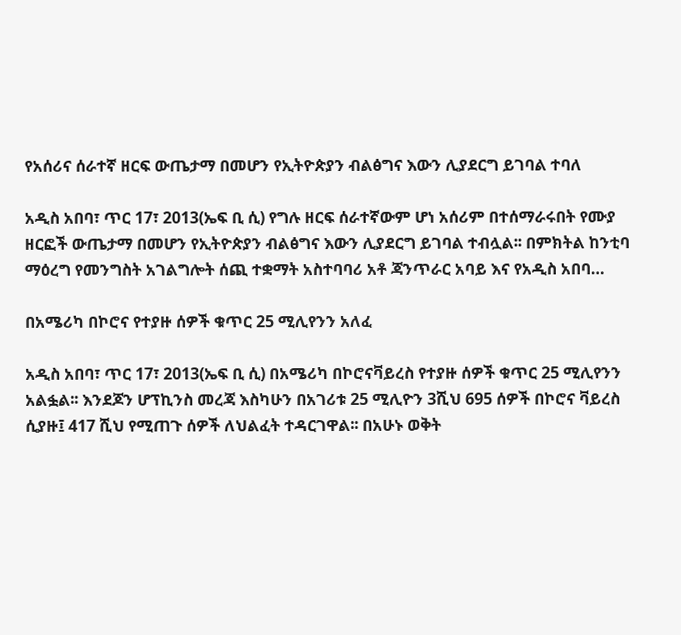የአሰሪና ሰራተኛ ዘርፍ ውጤታማ በመሆን የኢትዮጵያን ብልፅግና እውን ሊያደርግ ይገባል ተባለ

አዲስ አበባ፣ ጥር 17፣ 2013(ኤፍ ቢ ሲ) የግሉ ዘርፍ ሰራተኛውም ሆነ አሰሪም በተሰማራሩበት የሙያ ዘርፎች ውጤታማ በመሆን የኢትዮጵያን ብልፅግና እውን ሊያደርግ ይገባል ተብሏል፡፡ በምክትል ከንቲባ ማዕረግ የመንግስት አገልግሎት ሰጪ ተቋማት አስተባባሪ አቶ ጃንጥራር አባይ እና የአዲስ አበባ…

በአሜሪካ በኮሮና የተያዙ ሰዎች ቁጥር 25 ሚሊየንን አለፈ

አዲስ አበባ፣ ጥር 17፣ 2013(ኤፍ ቢ ሲ) በአሜሪካ በኮሮናቫይረስ የተያዙ ሰዎች ቁጥር 25 ሚሊየንን አልፏል፡፡ እንደጆን ሆፕኪንስ መረጃ እስካሁን በአገሪቱ 25 ሚሊዮን 3ሺህ 695 ሰዎች በኮሮና ቫይረስ ሲያዙ፤ 417 ሺህ የሚጠጉ ሰዎች ለህልፈት ተዳርገዋል፡፡ በአሁኑ ወቅት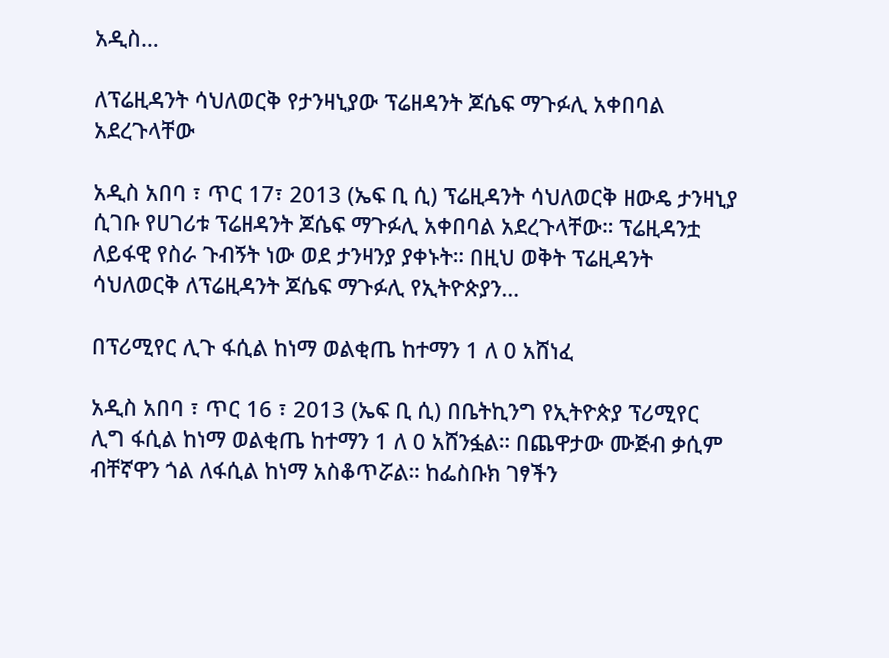አዲስ…

ለፕሬዚዳንት ሳህለወርቅ የታንዛኒያው ፕሬዘዳንት ጆሴፍ ማጉፉሊ አቀበባል አደረጉላቸው

አዲስ አበባ ፣ ጥር 17፣ 2013 (ኤፍ ቢ ሲ) ፕሬዚዳንት ሳህለወርቅ ዘውዴ ታንዛኒያ ሲገቡ የሀገሪቱ ፕሬዘዳንት ጆሴፍ ማጉፉሊ አቀበባል አደረጉላቸው። ፕሬዚዳንቷ ለይፋዊ የስራ ጉብኝት ነው ወደ ታንዛንያ ያቀኑት። በዚህ ወቅት ፕሬዚዳንት ሳህለወርቅ ለፕሬዚዳንት ጆሴፍ ማጉፉሊ የኢትዮጵያን…

በፕሪሚየር ሊጉ ፋሲል ከነማ ወልቂጤ ከተማን 1 ለ 0 አሸነፈ

አዲስ አበባ ፣ ጥር 16 ፣ 2013 (ኤፍ ቢ ሲ) በቤትኪንግ የኢትዮጵያ ፕሪሚየር ሊግ ፋሲል ከነማ ወልቂጤ ከተማን 1 ለ 0 አሸንፏል። በጨዋታው ሙጅብ ቃሲም ብቸኛዋን ጎል ለፋሲል ከነማ አስቆጥሯል። ከፌስቡክ ገፃችን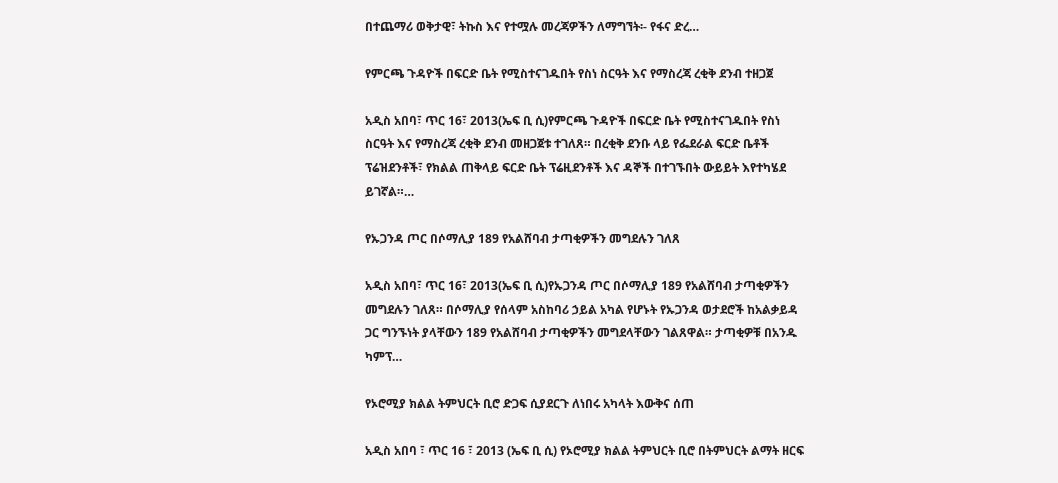በተጨማሪ ወቅታዊ፣ ትኩስ እና የተሟሉ መረጃዎችን ለማግኘት፡- የፋና ድረ…

የምርጫ ጉዳዮች በፍርድ ቤት የሚስተናገዱበት የስነ ስርዓት እና የማስረጃ ረቂቅ ደንብ ተዘጋጀ

አዲስ አበባ፣ ጥር 16፣ 2013(ኤፍ ቢ ሲ)የምርጫ ጉዳዮች በፍርድ ቤት የሚስተናገዱበት የስነ ስርዓት እና የማስረጃ ረቂቅ ደንብ መዘጋጀቱ ተገለጸ። በረቂቅ ደንቡ ላይ የፌደራል ፍርድ ቤቶች ፕሬዝደንቶች፣ የክልል ጠቅላይ ፍርድ ቤት ፕሬዚደንቶች እና ዳኞች በተገኙበት ውይይት እየተካሄደ ይገኛል።…

የኡጋንዳ ጦር በሶማሊያ 189 የአልሸባብ ታጣቂዎችን መግደሉን ገለጸ

አዲስ አበባ፣ ጥር 16፣ 2013(ኤፍ ቢ ሲ)የኡጋንዳ ጦር በሶማሊያ 189 የአልሸባብ ታጣቂዎችን መግደሉን ገለጸ። በሶማሊያ የሰላም አስከባሪ ኃይል አካል የሆኑት የኡጋንዳ ወታደሮች ከአልቃይዳ ጋር ግንኙነት ያላቸውን 189 የአልሸባብ ታጣቂዎችን መግደላቸውን ገልጸዋል። ታጣቂዎቹ በአንዱ ካምፕ…

የኦሮሚያ ክልል ትምህርት ቢሮ ድጋፍ ሲያደርጉ ለነበሩ አካላት እውቅና ሰጠ

አዲስ አበባ ፣ ጥር 16 ፣ 2013 (ኤፍ ቢ ሲ) የኦሮሚያ ክልል ትምህርት ቢሮ በትምህርት ልማት ዘርፍ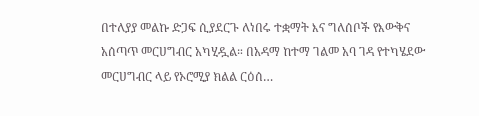በተለያያ መልኩ ድጋፍ ሲያደርጉ ለነበሩ ተቋማት እና ግለሰቦች የእውቅና አሰጣጥ መርሀግብር አካሂዷል። በአዳማ ከተማ ገልመ አባ ገዳ የተካሄደው መርሀግብር ላይ የኦሮሚያ ክልል ርዕሰ…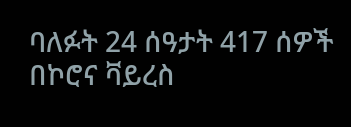ባለፉት 24 ሰዓታት 417 ሰዎች በኮሮና ቫይረስ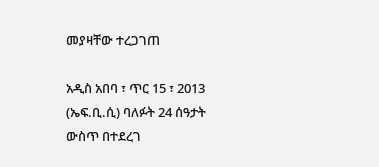መያዛቸው ተረጋገጠ

አዲስ አበባ ፣ ጥር 15 ፣ 2013 (ኤፍ.ቢ.ሲ) ባለፉት 24 ሰዓታት ውስጥ በተደረገ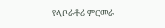የላቦራቶሪ ምርመራ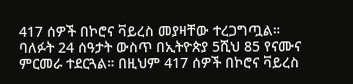417 ሰዎች በኮሮና ቫይረስ መያዛቸው ተረጋግጧል። ባለፉት 24 ሰዓታት ውስጥ በኢትዮጵያ 5ሺህ 85 የናሙና ምርመራ ተደርጓል። በዚህም 417 ሰዎች በኮሮና ቫይረስ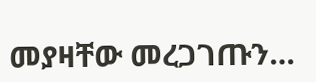መያዛቸው መረጋገጡን…